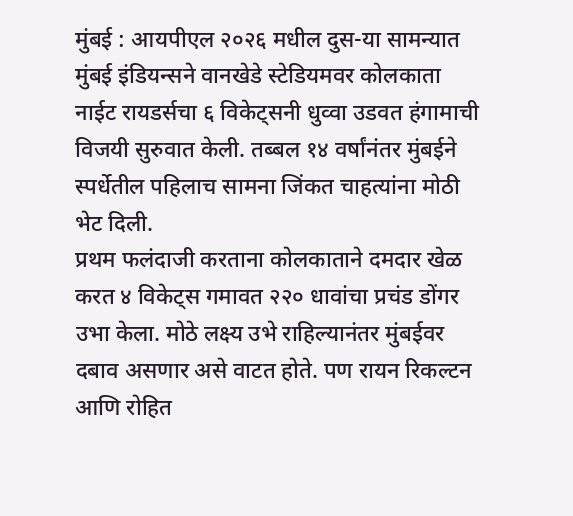मुंबई : आयपीएल २०२६ मधील दुस-या सामन्यात मुंबई इंडियन्सने वानखेडे स्टेडियमवर कोलकाता नाईट रायडर्सचा ६ विकेट्सनी धुव्वा उडवत हंगामाची विजयी सुरुवात केली. तब्बल १४ वर्षांनंतर मुंबईने स्पर्धेतील पहिलाच सामना जिंकत चाहत्यांना मोठी भेट दिली.
प्रथम फलंदाजी करताना कोलकाताने दमदार खेळ करत ४ विकेट्स गमावत २२० धावांचा प्रचंड डोंगर उभा केला. मोठे लक्ष्य उभे राहिल्यानंतर मुंबईवर दबाव असणार असे वाटत होते. पण रायन रिकल्टन आणि रोहित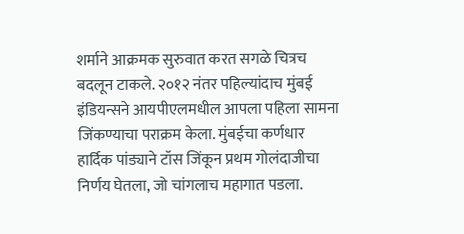शर्माने आक्रमक सुरुवात करत सगळे चित्रच बदलून टाकले. २०१२ नंतर पहिल्यांदाच मुंबई इंडियन्सने आयपीएलमधील आपला पहिला सामना जिंकण्याचा पराक्रम केला. मुंबईचा कर्णधार हार्दिक पांड्याने टॉस जिंकून प्रथम गोलंदाजीचा निर्णय घेतला, जो चांगलाच महागात पडला.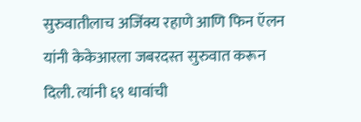सुरुवातीलाच अजिंक्य रहाणे आणि फिन ऍलन यांनी केकेआरला जबरदस्त सुरुवात करून दिली. त्यांनी ६९ धावांची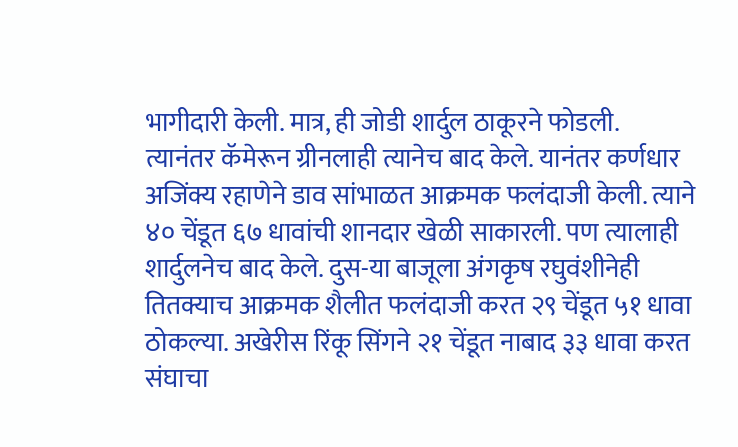भागीदारी केली. मात्र, ही जोडी शार्दुल ठाकूरने फोडली.
त्यानंतर कॅमेरून ग्रीनलाही त्यानेच बाद केले. यानंतर कर्णधार अजिंक्य रहाणेने डाव सांभाळत आक्रमक फलंदाजी केली. त्याने ४० चेंडूत ६७ धावांची शानदार खेळी साकारली. पण त्यालाही शार्दुलनेच बाद केले. दुस-या बाजूला अंगकृष रघुवंशीनेही तितक्याच आक्रमक शैलीत फलंदाजी करत २९ चेंडूत ५१ धावा ठोकल्या. अखेरीस रिंकू सिंगने २१ चेंडूत नाबाद ३३ धावा करत संघाचा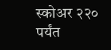स्कोअर २२० पर्यंत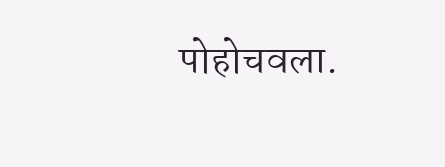पोहोचवला.